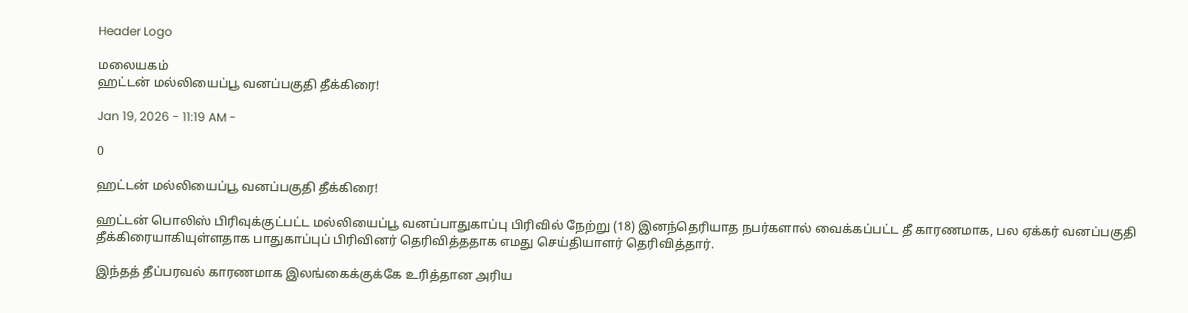Header Logo

மலையகம்
ஹட்டன் மல்லியைப்பூ வனப்பகுதி தீக்கிரை!

Jan 19, 2026 - 11:19 AM -

0

ஹட்டன் மல்லியைப்பூ வனப்பகுதி தீக்கிரை!

ஹட்டன் பொலிஸ் பிரிவுக்குட்பட்ட மல்லியைப்பூ வனப்பாதுகாப்பு பிரிவில் நேற்று (18) இனந்தெரியாத நபர்களால் வைக்கப்பட்ட தீ காரணமாக, பல ஏக்கர் வனப்பகுதி தீக்கிரையாகியுள்ளதாக பாதுகாப்புப் பிரிவினர் தெரிவித்ததாக எமது செய்தியாளர் தெரிவித்தார்.

இந்தத் தீப்பரவல் காரணமாக இலங்கைக்குக்கே உரித்தான அரிய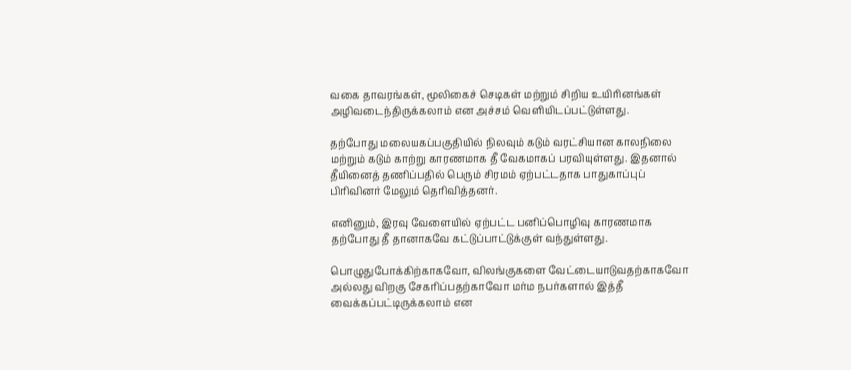வகை தாவரங்கள், மூலிகைச் செடிகள் மற்றும் சிறிய உயிரினங்கள் அழிவடைந்திருக்கலாம் என அச்சம் வெளியிடப்பட்டுள்ளது.

தற்போது மலையகப்பகுதியில் நிலவும் கடும் வரட்சியான காலநிலை மற்றும் கடும் காற்று காரணமாக தீ வேகமாகப் பரவியுள்ளது. இதனால் தீயினைத் தணிப்பதில் பெரும் சிரமம் ஏற்பட்டதாக பாதுகாப்புப் பிரிவினர் மேலும் தெரிவித்தனர்.

எனினும், இரவு வேளையில் ஏற்பட்ட பனிப்பொழிவு காரணமாக தற்போது தீ தானாகவே கட்டுப்பாட்டுக்குள் வந்துள்ளது.

பொழுதுபோக்கிற்காகவோ, விலங்குகளை வேட்டையாடுவதற்காகவோ அல்லது விறகு சேகரிப்பதற்காவோ மர்ம நபர்களால் இத்தீ வைக்கப்பட்டிருக்கலாம் என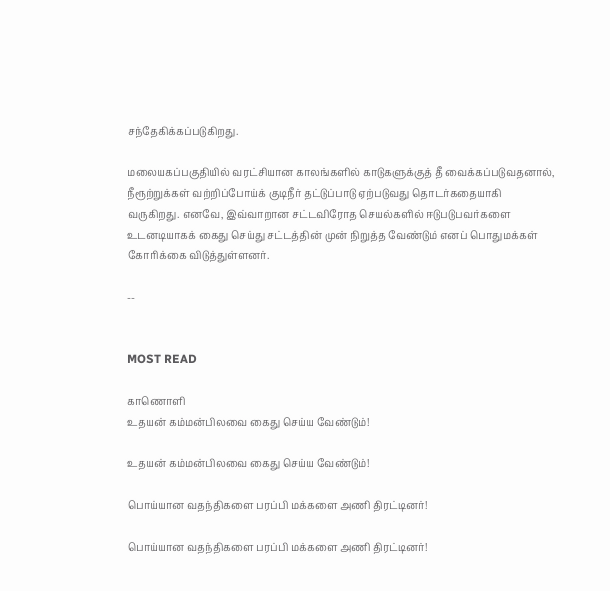சந்தேகிக்கப்படுகிறது.

மலையகப்பகுதியில் வரட்சியான காலங்களில் காடுகளுக்குத் தீ வைக்கப்படுவதனால், நீரூற்றுக்கள் வற்றிப்போய்க் குடிநீர் தட்டுப்பாடு ஏற்படுவது தொடர்கதையாகி வருகிறது. எனவே, இவ்வாறான சட்டவிரோத செயல்களில் ஈடுபடுபவர்களை உடனடியாகக் கைது செய்து சட்டத்தின் முன் நிறுத்த வேண்டும் எனப் பொதுமக்கள் கோரிக்கை விடுத்துள்ளனர்.

--


MOST READ

காணொளி
உதயன் கம்மன்பிலவை கைது செய்ய வேண்டும்!

உதயன் கம்மன்பிலவை கைது செய்ய வேண்டும்!

பொய்யான வதந்திகளை பரப்பி மக்களை அணி திரட்டினர்!

பொய்யான வதந்திகளை பரப்பி மக்களை அணி திரட்டினர்!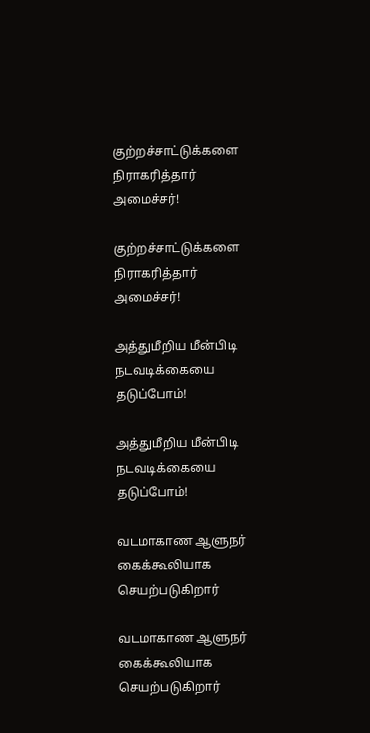குற்றச்சாட்டுக்களை நிராகரித்தார் அமைச்சர்!

குற்றச்சாட்டுக்களை நிராகரித்தார் அமைச்சர்!

அத்துமீறிய மீன்பிடி நடவடிக்கையை தடுப்போம்!

அத்துமீறிய மீன்பிடி நடவடிக்கையை தடுப்போம்!

வடமாகாண ஆளுநர் கைக்கூலியாக செயற்படுகிறார்

வடமாகாண ஆளுநர் கைக்கூலியாக செயற்படுகிறார்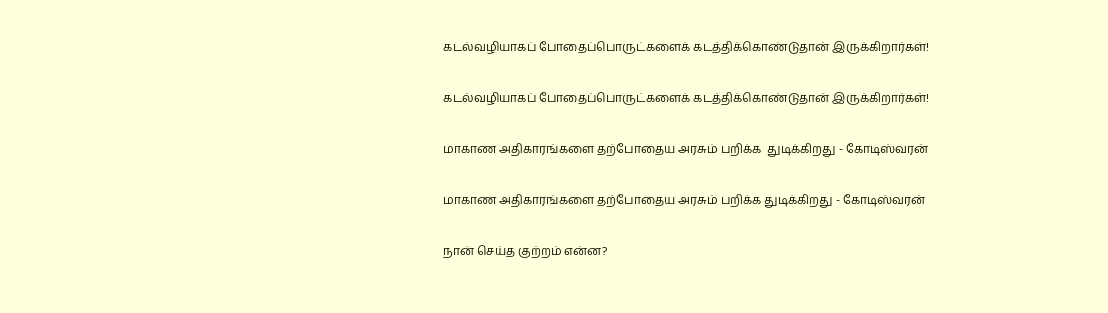கடல்வழியாகப் போதைப்பொருட்களைக் கடத்திக்கொண்டுதான் இருக்கிறார்கள்!

கடல்வழியாகப் போதைப்பொருட்களைக் கடத்திக்கொண்டுதான் இருக்கிறார்கள்!

மாகாண அதிகாரங்களை தற்போதைய அரசும் பறிக்க  துடிக்கிறது - கோடிஸ்வரன்

மாகாண அதிகாரங்களை தற்போதைய அரசும் பறிக்க துடிக்கிறது - கோடிஸ்வரன்

நான் செய்த குற்றம் என்ன?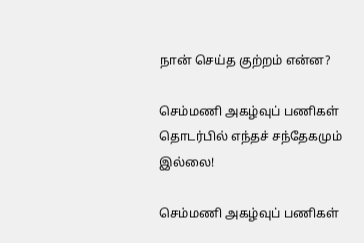நான் செய்த குற்றம் என்ன?

செம்மணி அகழ்வுப் பணிகள் தொடர்பில் எந்தச் சந்தேகமும் இல்லை!

செம்மணி அகழ்வுப் பணிகள்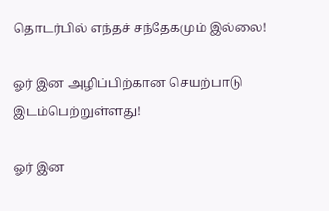தொடர்பில் எந்தச் சந்தேகமும் இல்லை!

ஓர் இன அழிப்பிற்கான செயற்பாடு இடம்பெற்றுள்ளது!

ஓர் இன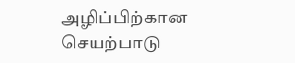அழிப்பிற்கான செயற்பாடு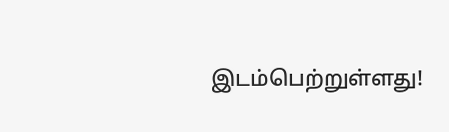இடம்பெற்றுள்ளது!